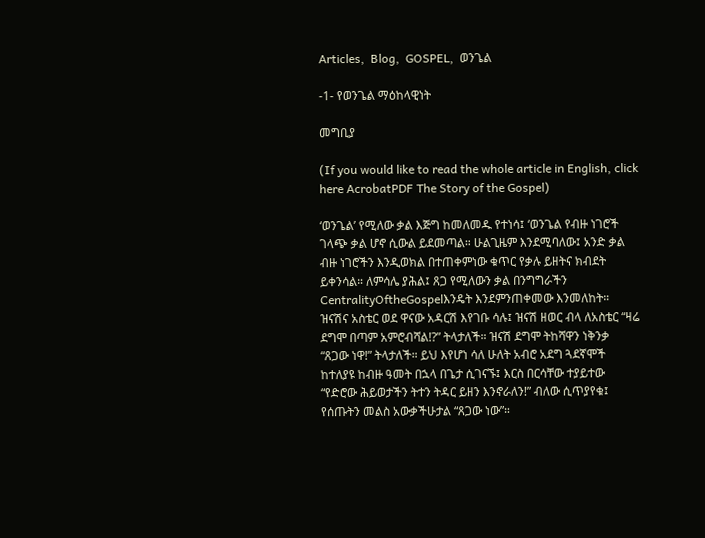Articles,  Blog,  GOSPEL,  ወንጌል

-1- የወንጌል ማዕከላዊነት

መግቢያ

(If you would like to read the whole article in English, click here AcrobatPDF The Story of the Gospel)

‘ወንጌል’ የሚለው ቃል እጅግ ከመለመዱ የተነሳ፤ ‘ወንጌል የብዙ ነገሮች ገላጭ ቃል ሆኖ ሲውል ይደመጣል። ሁልጊዜም እንደሚባለው፤ አንድ ቃል ብዙ ነገሮችን እንዲወክል በተጠቀምነው ቁጥር የቃሉ ይዘትና ክብደት ይቀንሳል። ለምሳሌ ያሕል፤ ጸጋ የሚለውን ቃል በንግግራችን CentralityOftheGospelእንዴት እንደምንጠቀመው እንመለከት። ዝናሽና አስቴር ወደ ዋናው አዳርሽ እየገቡ ሳሉ፤ ዝናሽ ዘወር ብላ ለአስቴር “ዛሬ ደግሞ በጣም አምሮብሻል!?” ትላታለች። ዝናሽ ደግሞ ትከሻዋን ነቅንቃ “ጸጋው ነዋ!” ትላታለች። ይህ እየሆነ ሳለ ሁለት አብሮ አደግ ጓደኛሞች ከተለያዩ ከብዙ ዓመት በኋላ በጌታ ሲገናኙ፤ እርስ በርሳቸው ተያይተው “የድሮው ሕይወታችን ትተን ትዳር ይዘን እንኖራለን!” ብለው ሲጥያየቁ፤ የሰጡትን መልስ አውቃችሁታል “ጸጋው ነው”።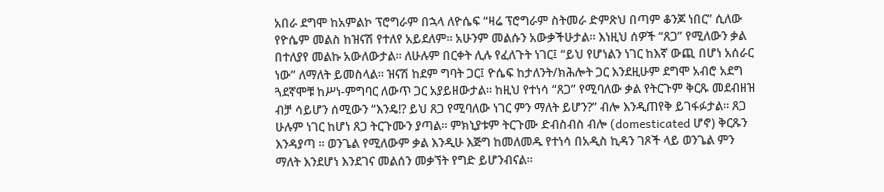አበራ ደግሞ ከአምልኮ ፕሮግራም በኋላ ለዮሴፍ “ዛሬ ፕሮግራም ስትመራ ድምጽህ በጣም ቆንጆ ነበር” ሲለው የዮሴም መልስ ከዝናሽ የተለየ አይደለም። አሁንም መልሱን አውቃችሁታል። እነዚህ ሰዎች “ጸጋ” የሚለውን ቃል በተለያየ መልኩ አውለውታል። ለሁሉም በርቀት ሊሉ የፈለጉት ነገር፤ “ይህ የሆነልን ነገር ከእኛ ውጪ በሆነ አሰራር ነው” ለማለት ይመስላል። ዝናሽ ከደም ግባት ጋር፤ ዮሴፍ ከታለንት/ክሕሎት ጋር እንደዚሁም ደግሞ አብሮ አደግ ጓደኛሞቹ ከሥነ-ምግባር ለውጥ ጋር አያይዘውታል። ከዚህ የተነሳ “ጸጋ” የሚባለው ቃል የትርጉም ቅርጹ መደብዘዝ ብቻ ሳይሆን ሰሚውን “እንዴ!? ይህ ጸጋ የሚባለው ነገር ምን ማለት ይሆን?” ብሎ እንዲጠየቅ ይገፋፉታል። ጸጋ ሁሉም ነገር ከሆነ ጸጋ ትርጉሙን ያጣል። ምክኒያቱም ትርጉሙ ድብስብስ ብሎ (domesticated ሆኖ) ቅርጹን እንዳያጣ ። ወንጌል የሚለውም ቃል እንዲሁ እጅግ ከመለመዱ የተነሳ በአዲስ ኪዳን ገጾች ላይ ወንጌል ምን ማለት እንደሆነ እንደገና መልሰን መቃኘት የግድ ይሆንብናል።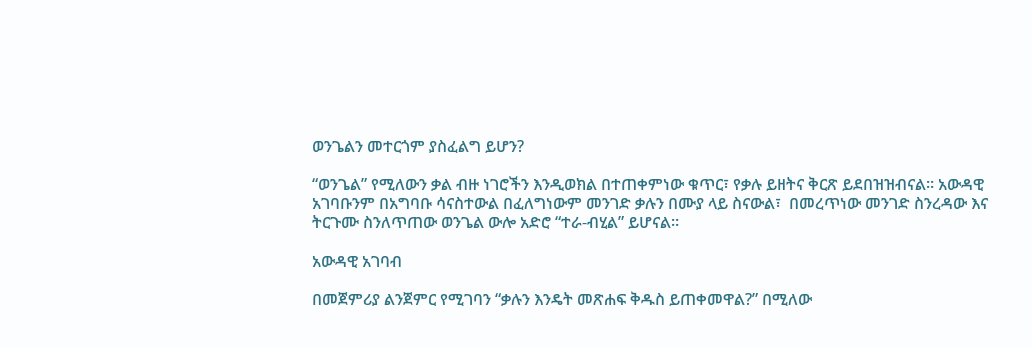ወንጌልን መተርጎም ያስፈልግ ይሆን?

“ወንጌል” የሚለውን ቃል ብዙ ነገሮችን እንዲወክል በተጠቀምነው ቁጥር፣ የቃሉ ይዘትና ቅርጽ ይደበዝዝብናል። አውዳዊ አገባቡንም በአግባቡ ሳናስተውል በፈለግነውም መንገድ ቃሉን በሙያ ላይ ስናውል፣  በመረጥነው መንገድ ስንረዳው እና ትርጉሙ ስንለጥጠው ወንጌል ውሎ አድሮ “ተራ-ብሂል” ይሆናል።

አውዳዊ አገባብ

በመጀምሪያ ልንጀምር የሚገባን “ቃሉን እንዴት መጽሐፍ ቅዱስ ይጠቀመዋል?” በሚለው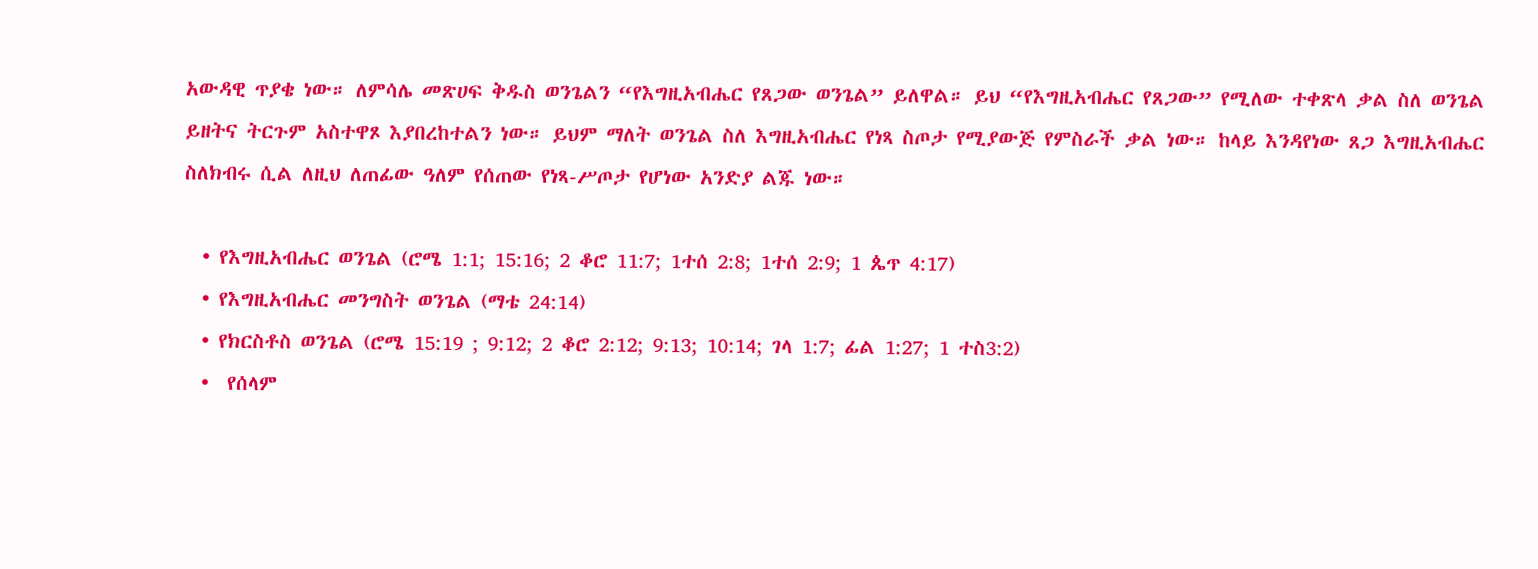አውዳዊ ጥያቄ ነው። ለምሳሌ መጽሀፍ ቅዱስ ወንጌልን “የእግዚአብሔር የጸጋው ወንጌል” ይለዋል። ይህ “የእግዚአብሔር የጸጋው” የሚለው ተቀጽላ ቃል ስለ ወንጌል ይዘትና ትርጉም አስተዋጾ እያበረከተልን ነው። ይህም ማለት ወንጌል ስለ እግዚአብሔር የነጻ ስጦታ የሚያውጅ የምስራች ቃል ነው። ከላይ እንዳየነው ጸጋ እግዚአብሔር ስለክብሩ ሲል ለዚህ ለጠፊው ዓለም የሰጠው የነጻ-ሥጦታ የሆነው አንድያ ልጁ ነው።

  • የእግዚአብሔር ወንጌል (ሮሜ 1:1; 15:16; 2 ቆሮ 11:7; 1ተሰ 2:8; 1ተሰ 2:9; 1 ጴጥ 4:17)
  • የእግዚአብሔር መንግስት ወንጌል (ማቴ 24:14)
  • የክርስቶስ ወንጌል (ሮሜ 15:19 ; 9:12; 2 ቆሮ 2:12; 9:13; 10:14; ገላ 1:7; ፊል 1:27; 1 ተስ3:2)
  •  የሰላም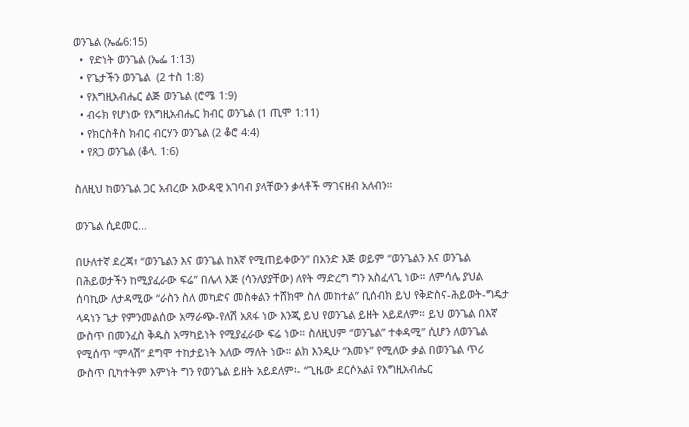ወንጌል (ኤፌ6:15)
  •  የድነት ወንጌል (ኤፌ 1:13)
  • የጌታችን ወንጌል  (2 ተስ 1:8)
  • የእግዚአብሔር ልጅ ወንጌል (ሮሜ 1:9)
  • ብሩክ የሆነው የእግዚአብሔር ክብር ወንጌል (1 ጢሞ 1:11)
  • የክርስቶስ ክብር ብርሃን ወንጌል (2 ቆሮ 4:4)
  • የጸጋ ወንጌል (ቆላ. 1:6)

ስለዚህ ከወንጌል ጋር አብረው አውዳዊ አገባብ ያላቸውን ቃላቶች ማገናዘብ አለብን።

ወንጌል ሲደመር…

በሁለተኛ ደረጃ፣ “ወንጌልን እና ወንጌል ከእኛ የሚጠይቀውን” በአንድ እጅ ወይም “ወንጌልን እና ወንጌል በሕይወታችን ከሚያፈራው ፍሬ” በሌላ እጅ (ሳንለያያቸው) ለየት ማድረግ ግን አስፈላጊ ነው። ለምሳሌ ያህል ሰባኪው ለታዳሚው “ራስን ስለ መካድና መስቀልን ተሸክሞ ስለ መከተል” ቢሰብክ ይህ የቅድስና-ሕይወት-ግዴታ ላዳነን ጌታ የምንመልሰው አማራጭ-የለሽ አጸፋ ነው እንጂ ይህ የወንጌል ይዘት አይደለም። ይህ ወንጌል በእኛ ውስጥ በመንፈስ ቅዱስ አማካይነት የሚያፈራው ፍሬ ነው። ስለዚህም “ወንጌል” ተቀዳሚ” ሲሆን ለወንጌል የሚሰጥ “ምላሽ” ደግሞ ተከታይነት አለው ማለት ነው። ልክ እንዲሁ “እመኑ” የሚለው ቃል በወንጌል ጥሪ ውስጥ ቢካተትም እምነት ግን የወንጌል ይዘት አይደለም፡- “ጊዜው ደርሶአል፤ የእግዚአብሔር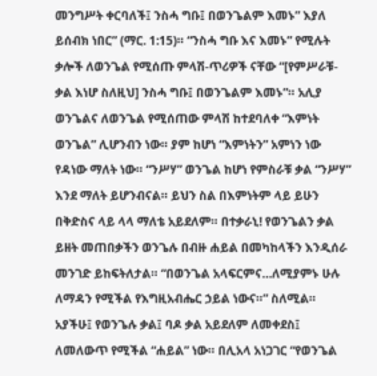መንግሥት ቀርባለች፤ ንስሓ ግቡ፤ በወንጌልም እመኑ” እያለ ይሰብክ ነበር” (ማር. 1:15)። “ንስሓ ግቡ እና እመኑ” የሚሉት ቃሎች ለወንጌል የሚሰጡ ምላሽ-ጥሪዎች ናቸው “[የምሥራቹ-ቃል እነሆ ስለዚህ] ንስሓ ግቡ፤ በወንጌልም እመኑ”። አሊያ ወንጌልና ለወንጌል የሚሰጠው ምላሽ ከተደባለቀ “እምነት ወንጌል” ሊሆንብን ነው። ያም ከሆነ “እምነትን” አምነን ነው የዳነው ማለት ነው። “ንሥሃ” ወንጌል ከሆነ የምስራቹ ቃል “ንሥሃ” እንደ ማለት ይሆንብናል። ይህን ስል በእምነትም ላይ ይሁን በቅድስና ላይ ላላ ማለቴ አይደለም። በተቃራኒ! የወንጌልን ቃል ይዘት መጠበቃችን ወንጌሉ በብዙ ሐይል በመካከላችን እንዲሰራ መንገድ ይከፍትለታል። “በወንጌል አላፍርምና…ለሚያምኑ ሁሉ ለማዳን የሚችል የእግዚአብሔር ኃይል ነውና።” ስለሚል። አያችሁ፤ የወንጌሉ ቃል፤ ባዶ ቃል አይደለም ለመቀደስ፤ ለመለውጥ የሚችል “ሐይል” ነው። በሊአላ አነጋገር “የወንጌል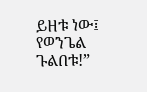ይዘቱ ነው፤ የወንጌል ጉልበቱ!”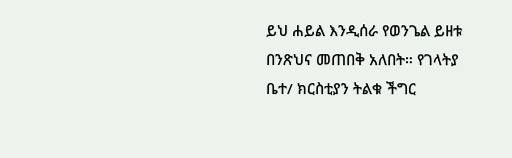ይህ ሐይል እንዲሰራ የወንጌል ይዘቱ በንጽህና መጠበቅ አለበት። የገላትያ ቤተ/ ክርስቲያን ትልቁ ችግር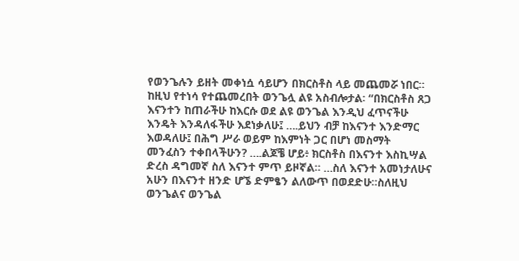የወንጌሉን ይዘት መቀነሷ ሳይሆን በክርስቶስ ላይ መጨመሯ ነበር። ከዚህ የተነሳ የተጨመረበት ወንጌሏ ልዩ አስብሎታል፡ “በክርስቶስ ጸጋ እናንተን ከጠራችሁ ከእርሱ ወደ ልዩ ወንጌል እንዲህ ፈጥናችሁ እንዴት እንዳለፋችሁ እደነቃለሁ፤ ….ይህን ብቻ ከእናንተ እንድማር እወዳለሁ፤ በሕግ ሥራ ወይም ከእምነት ጋር በሆነ መስማት መንፈስን ተቀበላችሁን? ….ልጆቼ ሆይ፥ ክርስቶስ በእናንተ እስኪሣል ድረስ ዳግመኛ ስለ እናንተ ምጥ ይዞኛል። …ስለ እናንተ አመነታለሁና አሁን በእናንተ ዘንድ ሆኜ ድምፄን ልለውጥ በወደድሁ።ስለዚህ ወንጌልና ወንጌል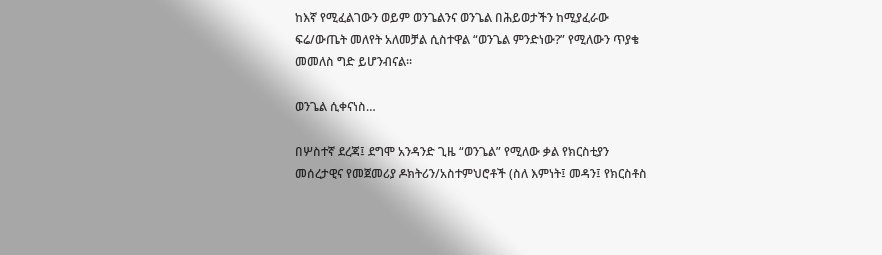ከእኛ የሚፈልገውን ወይም ወንጌልንና ወንጌል በሕይወታችን ከሚያፈራው ፍሬ/ውጤት መለየት አለመቻል ሲስተዋል “ወንጌል ምንድነው?” የሚለውን ጥያቄ መመለስ ግድ ይሆንብናል።

ወንጌል ሲቀናነስ…

በሦስተኛ ደረጃ፤ ደግሞ አንዳንድ ጊዜ “ወንጌል” የሚለው ቃል የክርስቲያን መሰረታዊና የመጀመሪያ ዶክትሪን/አስተምህሮቶች (ስለ እምነት፤ መዳን፤ የክርስቶስ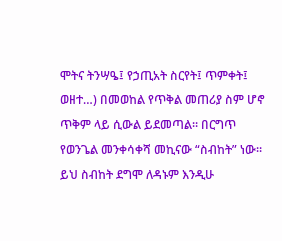ሞትና ትንሣዔ፤ የኃጢአት ስርየት፤ ጥምቀት፤ ወዘተ…) በመወከል የጥቅል መጠሪያ ስም ሆኖ ጥቅም ላይ ሲውል ይደመጣል። በርግጥ የወንጌል መንቀሳቀሻ መኪናው “ስብከት” ነው። ይህ ስብከት ደግሞ ለዳኑም እንዲሁ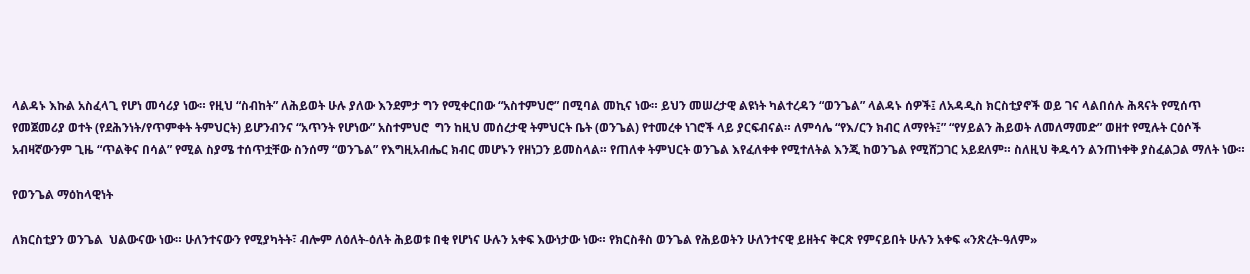ላልዳኑ እኩል አስፈላጊ የሆነ መሳሪያ ነው። የዚህ “ስብከት” ለሕይወት ሁሉ ያለው እንደምታ ግን የሚቀርበው “አስተምህሮ” በሚባል መኪና ነው። ይህን መሠረታዊ ልዩነት ካልተረዳን “ወንጌል” ላልዳኑ ሰዎች፤ ለአዳዲስ ክርስቲያኖች ወይ ገና ላልበሰሉ ሕጻናት የሚሰጥ የመጀመሪያ ወተት (የደሕንነት/የጥምቀት ትምህርት) ይሆንብንና “አጥንት የሆነው” አስተምህሮ  ግን ከዚህ መሰረታዊ ትምህርት ቤት (ወንጌል) የተመረቀ ነገሮች ላይ ያርፍብናል። ለምሳሌ “የእ/ርን ክብር ለማየት፤” “የሃይልን ሕይወት ለመለማመድ” ወዘተ የሚሉት ርዕሶች አብዛኛውንም ጊዜ “ጥልቅና በሳል” የሚል ስያሜ ተሰጥቷቸው ስንሰማ “ወንጌል” የእግዚአብሔር ክብር መሆኑን የዘነጋን ይመስላል። የጠለቀ ትምህርት ወንጌል እየፈለቀቀ የሚተለትል እንጂ ከወንጌል የሚሸጋገር አይደለም። ስለዚህ ቅዱሳን ልንጠነቀቅ ያስፈልጋል ማለት ነው።

የወንጌል ማዕከላዊነት

ለክርስቲያን ወንጌል  ህልውናው ነው። ሁለንተናውን የሚያካትት፣ ብሎም ለዕለት-ዕለት ሕይወቱ በቂ የሆነና ሁሉን አቀፍ እውነታው ነው። የክርስቶስ ወንጌል የሕይወትን ሁለንተናዊ ይዘትና ቅርጽ የምናይበት ሁሉን አቀፍ «ንጽረት-ዓለም»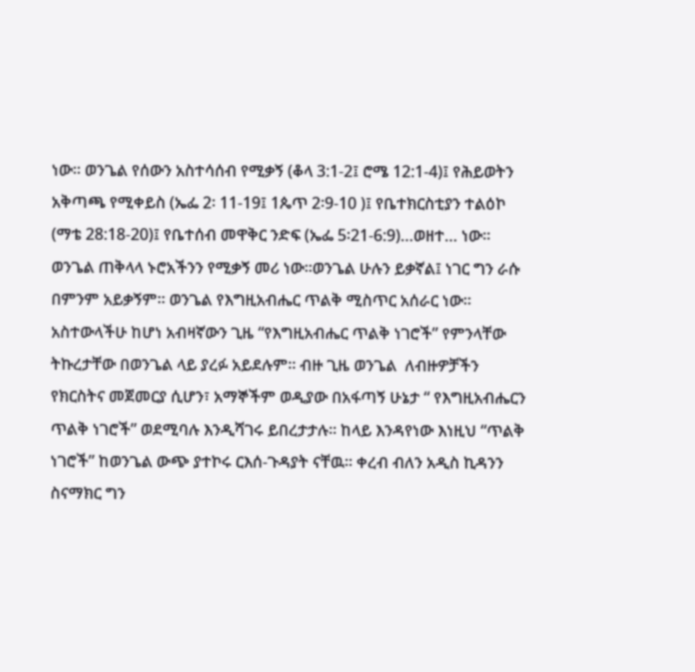ነው። ወንጌል የሰውን አስተሳሰብ የሚቃኝ (ቆላ 3:1-2፤ ሮሜ 12:1-4)፤ የሕይወትን አቅጣጫ የሚቀይስ (ኤፌ 2፡ 11-19፤ 1ጴጥ 2፡9-10 )፤ የቤተክርስቲያን ተልዕኮ (ማቴ 28:18-20)፤ የቤተሰብ መዋቅር ንድፍ (ኤፌ 5፡21-6:9)…ወዘተ… ነው። ወንጌል ጠቅላላ ኑሮአችንን የሚቃኝ መሪ ነው።ወንጌል ሁሉን ይቃኛል፤ ነገር ግን ራሱ በምንም አይቃኝም። ወንጌል የእግዚአብሔር ጥልቅ ሚስጥር አሰራር ነው። አስተውላችሁ ከሆነ አብዛኛውን ጊዜ “የእግዚአብሔር ጥልቅ ነገሮች” የምንላቸው ትኩረታቸው በወንጌል ላይ ያረፉ አይደሉም። ብዙ ጊዜ ወንጌል  ለብዙዎቻችን የክርስትና መጀመርያ ሲሆን፣ አማኞችም ወዲያው በአፋጣኝ ሁኔታ “ የእግዚአብሔርን ጥልቅ ነገሮች” ወደሚባሉ እንዲሻገሩ ይበረታታሉ። ከላይ እንዳየነው እነዚህ “ጥልቅ ነገሮች” ከወንጌል ውጭ ያተኮሩ ርእሰ-ጉዳያት ናቸዉ። ቀረብ ብለን አዲስ ኪዳንን ስናማክር ግን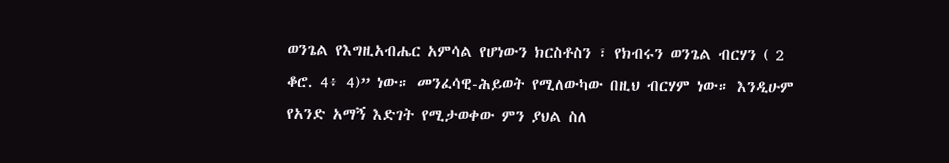ወንጌል የእግዚአብሔር አምሳል የሆነውን ክርስቶስን ፣ የክብሩን ወንጌል ብርሃን ( 2 ቆሮ. 4፥ 4)” ነው። መንፈሳዊ-ሕይወት የሚለውካው በዚህ ብርሃም ነው። እንዲሁም የአንድ አማኝ እድገት የሚታወቀው ምን ያህል ስለ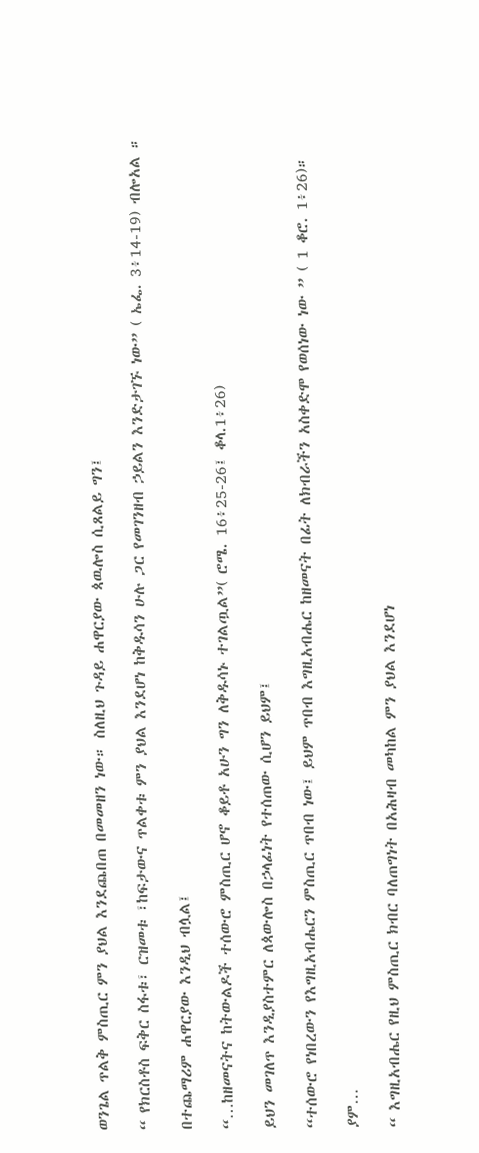ወንጌል ጥልቅ ምስጢር ምን ያህል እንደጨበጠ በመመዘን ነው። ስለዚህ ጉዳይ ሐዋርያው ጳዉሎስ ሲጸልይ ግን፤

“ የክርስቶስ ፍቅር ስፋቱ፣ ርዝመቱ ፣ከፍታውና ጥልቀቱ ምን ያህል እንደሆነ ከቅዱሳን ሁሉ ጋር የመገንዘብ ኃይልን እንድታገኙ ነው” ( ኤፌ. 3፥14-19) ብሎአል ።

በተጨማሪም ሐዋርያው እንዲህ ብሏል፤

“…ከዘመናትና ከትውልዶች ተሰውሮ ምስጢር ሆኖ ቆይቶ አሁን ግን ለቅዱሳኑ ተገልጧል”( ሮሜ. 16፥25-26፤ ቆላ.1፥26)

ይህን መገለጥ እንዲያስተምር ለጳውሎስ በኃላፊነት የተሰጠው ሲሆን ይህም፤

“ተሰውሮ የነበረውን የእግዚአብሔርን ምስጢር ጥበብ ነው፤ ይህም ጥበብ እግዚአብሔር ከዘመናት በፊት ለክብራችን አስቀድሞ የወሰነው ነው ” ( 1 ቆሮ. 1፥26)።

ያም…

“ እግዚአብሔር የዚህ ምስጢር ክብር ባለጠግነት በአሕዛብ መካከል ምን ያህል እንደሆነ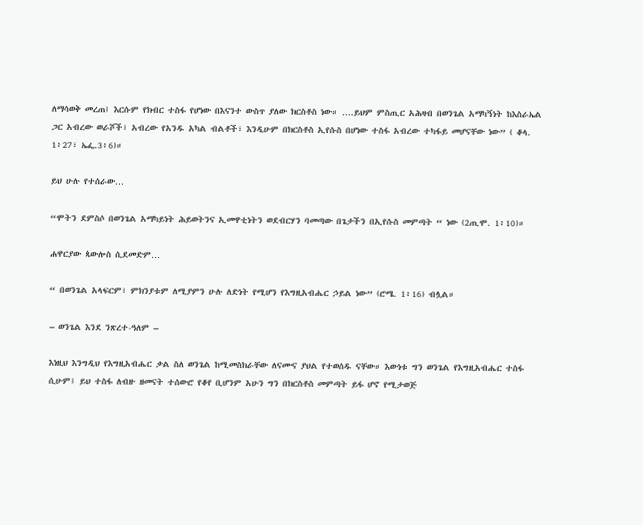ለማሳወቅ መረጠ፤ እርሱም የክብር ተስፋ የሆነው በእናንተ ውስጥ ያለው ክርስቶስ ነው። ….ይህም ምስጢር አሕዛብ በወንጌል አማካኝነት ከእስራኤል ጋር አብረው ወራሾች፣ አብረው የአንዱ አካል ብልቶች፣ እንዲሁም በክርስቶስ ኢየሱስ በሆነው ተስፋ አብረው ተካፋይ መሆናቸው ነው” ( ቆላ. 1፥27፣ ኤፌ.3፥6)።

ይህ ሁሉ የተሰራው…

“ሞትን ደምስሶ በወንጌል አማካይነት ሕይወትንና ኢመዋቲነትን ወደብርሃን ባመጣው በጌታችን በኢየሱስ መምጣት “ ነው (2ጢሞ. 1፥10)።

ሐዋርያው ጳውሎስ ሲደመድም…

“ በወንጌል አላፍርም፣ ምክንያቱም ለሚያምን ሁሉ ለድነት የሚሆን የእግዚአብሔር ኃይል ነው” (ሮሜ. 1፥16) ብሏል።

– ወንጌል እንደ ንጽረተ-ዓለም –

እነዚህ እንግዲህ የእግዚአብሔር ቃል ስለ ወንጌል ከሚመስክራቸው ለናሙና ያህል የተወሰዱ ናቸው። እውነቱ ግን ወንጌል የእግዚአብሔር ተስፋ ሲሁም፤ ይህ ተስፋ ለብዙ ዘመናት ተሰውሮ የቆየ ቢሆንም አሁን ግን በክርስቶስ መምጣት ይፋ ሆኖ የሚታወጅ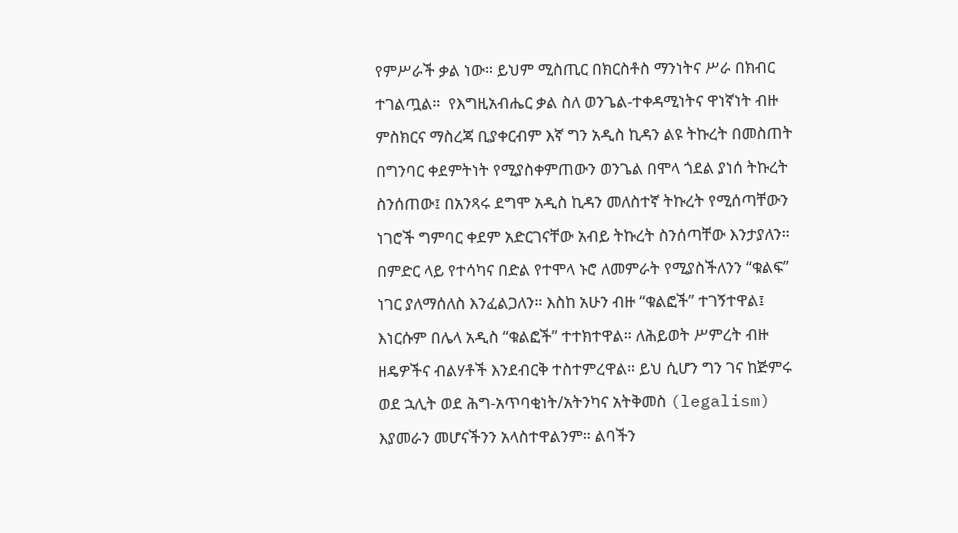የምሥራች ቃል ነው። ይህም ሚስጢር በክርስቶስ ማንነትና ሥራ በክብር ተገልጧል።  የእግዚአብሔር ቃል ስለ ወንጌል-ተቀዳሚነትና ዋነኛነት ብዙ ምስክርና ማስረጃ ቢያቀርብም እኛ ግን አዲስ ኪዳን ልዩ ትኩረት በመስጠት በግንባር ቀደምትነት የሚያስቀምጠውን ወንጌል በሞላ ጎደል ያነሰ ትኩረት ስንሰጠው፤ በአንጻሩ ደግሞ አዲስ ኪዳን መለስተኛ ትኩረት የሚሰጣቸውን ነገሮች ግምባር ቀደም አድርገናቸው አብይ ትኩረት ስንሰጣቸው እንታያለን። በምድር ላይ የተሳካና በድል የተሞላ ኑሮ ለመምራት የሚያስችለንን “ቁልፍ” ነገር ያለማሰለስ እንፈልጋለን። እስከ አሁን ብዙ “ቁልፎች” ተገኝተዋል፤ እነርሱም በሌላ አዲስ “ቁልፎች” ተተክተዋል። ለሕይወት ሥምረት ብዙ ዘዴዎችና ብልሃቶች እንደብርቅ ተስተምረዋል። ይህ ሲሆን ግን ገና ከጅምሩ ወደ ኋሊት ወደ ሕግ-አጥባቂነት/አትንካና አትቅመስ (legalism) እያመራን መሆናችንን አላስተዋልንም። ልባችን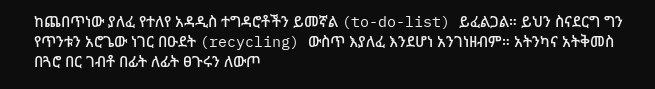ከጨበጥነው ያለፈ የተለየ አዳዲስ ተግዳሮቶችን ይመኛል (to-do-list) ይፈልጋል። ይህን ስናደርግ ግን የጥንቱን አሮጌው ነገር በዑደት (recycling) ውስጥ እያለፈ እንደሆነ አንገነዘብም። አትንካና አትቅመስ በጓሮ በር ገብቶ በፊት ለፊት ፀጉሩን ለውጦ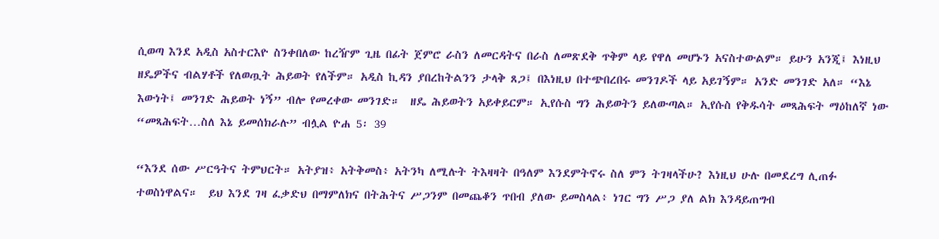ሲወጣ እንደ አዲስ አስተርእዮ ስንቀበለው ከረዥም ጊዜ በፊት ጀምሮ ራስን ለመርዳትና በራስ ለመጽደቅ ጥቅም ላይ የዋለ መሆኑን አናስተውልም። ይሁን አንጂ፤ እነዚህ ዘዴዎችና ብልሃቶች የለወጧት ሕይወት የለችም። አዲስ ኪዳን ያበረከትልንን ታላቅ ጸጋ፤ በእነዚህ በተጭበረበሩ መንገዶች ላይ አይገኝም። አንድ መንገድ አለ። “እኔ እውነት፤ መንገድ ሕይወት ነኝ” ብሎ የመረቀው መንገድ።  ዘዴ ሕይወትን አይቀይርም። ኢየሱስ ግን ሕይወትን ይለውጣል። ኢየሱስ የቅዱሳት መጻሕፍት ማዕከለኛ ነው “መጻሕፍት…ስለ እኔ ይመሰክራሉ” ብሏል ዮሐ 5፡ 39

“እንደ ሰው ሥርዓትና ትምህርት። አትያዝ፥ አትቅመስ፥ አትንካ ለሚሉት ትእዛዛት በዓለም እንደምትኖሩ ስለ ምን ትገዛላችሁ? እነዚህ ሁሉ በመደረግ ሊጠፉ ተወስነዋልና።  ይህ እንደ ገዛ ፈቃድህ በማምለክና በትሕትና ሥጋንም በመጨቆን ጥበብ ያለው ይመስላል፥ ነገር ግን ሥጋ ያለ ልክ እንዳይጠግብ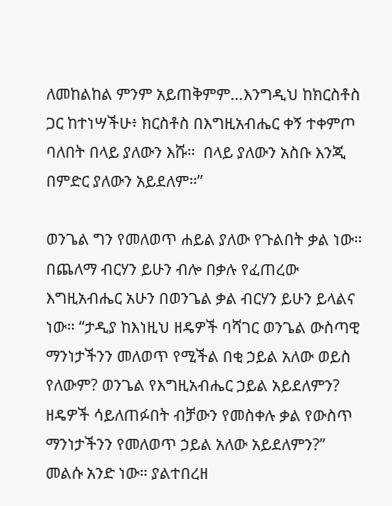ለመከልከል ምንም አይጠቅምም…እንግዲህ ከክርስቶስ ጋር ከተነሣችሁ፥ ክርስቶስ በእግዚአብሔር ቀኝ ተቀምጦ ባለበት በላይ ያለውን እሹ።  በላይ ያለውን አስቡ እንጂ በምድር ያለውን አይደለም።”

ወንጌል ግን የመለወጥ ሐይል ያለው የጉልበት ቃል ነው። በጨለማ ብርሃን ይሁን ብሎ በቃሉ የፈጠረው እግዚአብሔር አሁን በወንጌል ቃል ብርሃን ይሁን ይላልና ነው። “ታዲያ ከእነዚህ ዘዴዎች ባሻገር ወንጌል ውስጣዊ ማንነታችንን መለወጥ የሚችል በቂ ኃይል አለው ወይስ የለውም? ወንጌል የእግዚአብሔር ኃይል አይደለምን? ዘዴዎች ሳይለጠፉበት ብቻውን የመስቀሉ ቃል የውስጥ ማንነታችንን የመለወጥ ኃይል አለው አይደለምን?” መልሱ አንድ ነው። ያልተበረዘ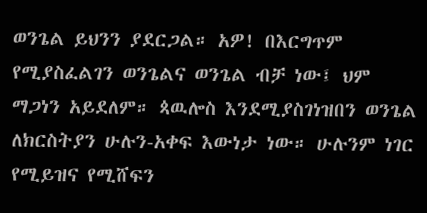ወንጌል ይህንን ያደርጋል። አዎ! በእርግጥም የሚያስፈልገን ወንጌልና ወንጌል ብቻ ነው፤ ህም ማጋነን አይደለም። ጳዉሎስ እንደሚያስገነዝበን ወንጌል ለክርስትያን ሁሉን-አቀፍ እውነታ ነው። ሁሉንም ነገር የሚይዝና የሚሸፍን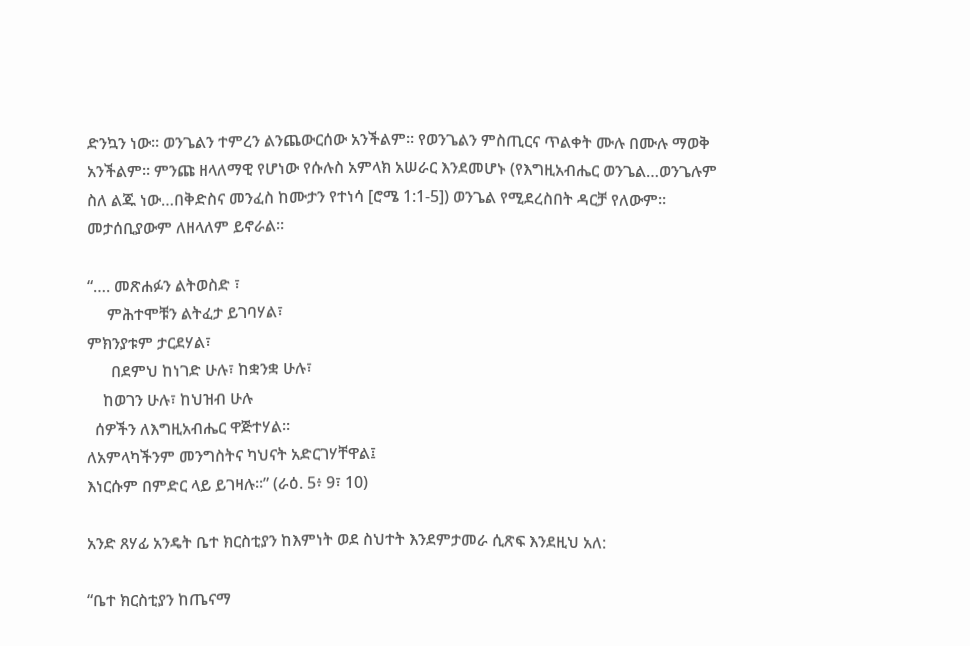ድንኳን ነው። ወንጌልን ተምረን ልንጨውርሰው አንችልም። የወንጌልን ምስጢርና ጥልቀት ሙሉ በሙሉ ማወቅ አንችልም። ምንጩ ዘላለማዊ የሆነው የሱሉስ አምላክ አሠራር እንደመሆኑ (የእግዚአብሔር ወንጌል…ወንጌሉም ስለ ልጁ ነው…በቅድስና መንፈስ ከሙታን የተነሳ [ሮሜ 1:1-5]) ወንጌል የሚደረስበት ዳርቻ የለውም። መታሰቢያውም ለዘላለም ይኖራል።

“…. መጽሐፉን ልትወስድ ፣
     ምሕተሞቹን ልትፈታ ይገባሃል፣
ምክንያቱም ታርደሃል፣
      በደምህ ከነገድ ሁሉ፣ ከቋንቋ ሁሉ፣
    ከወገን ሁሉ፣ ከህዝብ ሁሉ
  ሰዎችን ለእግዚአብሔር ዋጅተሃል።
ለአምላካችንም መንግስትና ካህናት አድርገሃቸዋል፤
እነርሱም በምድር ላይ ይገዛሉ።” (ራዕ. 5፥ 9፣ 10)

አንድ ጸሃፊ አንዴት ቤተ ክርስቲያን ከእምነት ወደ ስህተት እንደምታመራ ሲጽፍ እንደዚህ አለ:

“ቤተ ክርስቲያን ከጤናማ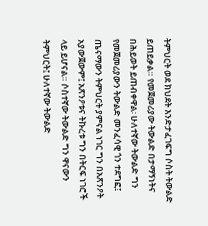ትምህርት ወደ ክህደት እንድታፈገፍግ ሶስት ትውልድ ይጠይቃል። የመጀመሪያው ትውልድ በታማኝነትና በሕይወት ይጠብቀዋል፡ ሁለተኛው ትውልድ ግን የመጀመሪያውን ትውልድ መንፈሳዊ ጎን ተደግፎ፤ ጤናማውን ትምህርት ያምናል ነገር ግን በአጽንዖት አያውጀውም፤ አጽንዖቱና ትኩረቱ ግን በትርፍ ነገሮች ላይ ይሆናል። ሶስተኛው ትውልድ ግን ዋናውን ትምህርት፤ ሁለተኛው ትውልድ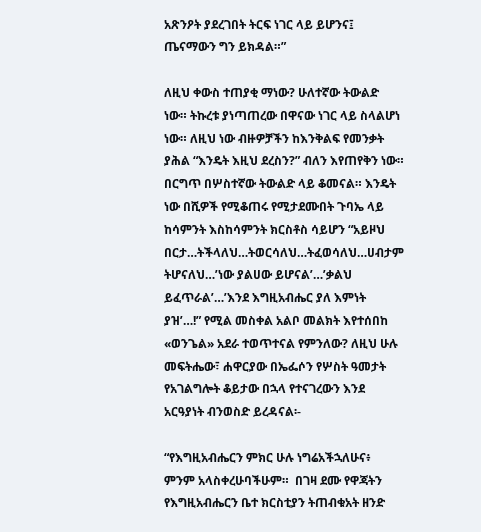አጽንዖት ያደረገበት ትርፍ ነገር ላይ ይሆንና፤ ጤናማውን ግን ይክዳል።”

ለዚህ ቀውስ ተጠያቂ ማነው? ሁለተኛው ትውልድ ነው። ትኩረቱ ያነጣጠረው በዋናው ነገር ላይ ስላልሆነ ነው። ለዚህ ነው ብዙዎቻችን ከእንቅልፍ የመንቃት ያሕል “እንዴት እዚህ ደረስን?” ብለን እየጠየቅን ነው። በርግጥ በሦስተኛው ትውልድ ላይ ቆመናል። እንዴት ነው በሺዎች የሚቆጠሩ የሚታደሙበት ጉባኤ ላይ ከሳምንት እስከሳምንት ክርስቶስ ሳይሆን “አይዞህ በርታ…ትችላለህ…ትወርሳለህ…ትፈወሳለህ…ሀብታም ትሆናለህ…’ነው ያልሀው ይሆናል’…’ቃልህ ይፈጥራል’…’እንደ እግዚአብሔር ያለ እምነት ያዝ’…!” የሚል መስቀል አልቦ መልክት እየተሰበከ «ወንጌል» አደራ ተወጥተናል የምንለው? ለዚህ ሁሉ መፍትሔው፣ ሐዋርያው በኤፌሶን የሦስት ዓመታት የአገልግሎት ቆይታው በኋላ የተናገረውን እንደ አርዓያነት ብንወስድ ይረዳናል፡-

“የእግዚአብሔርን ምክር ሁሉ ነግሬአችኋለሁና፥ ምንም አላስቀረሁባችሁም።  በገዛ ደሙ የዋጃትን የእግዚአብሔርን ቤተ ክርስቲያን ትጠብቁአት ዘንድ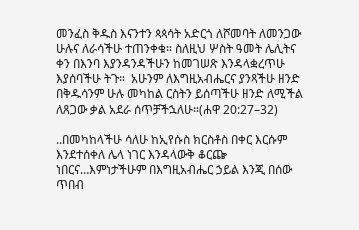መንፈስ ቅዱስ እናንተን ጳጳሳት አድርጎ ለሾመባት ለመንጋው ሁሉና ለራሳችሁ ተጠንቀቁ። ስለዚህ ሦስት ዓመት ሌሊትና ቀን በእንባ እያንዳንዳችሁን ከመገሠጽ እንዳላቋረጥሁ እያሰባችሁ ትጉ።  አሁንም ለእግዚአብሔርና ያንጻችሁ ዘንድ በቅዱሳንም ሁሉ መካከል ርስትን ይሰጣችሁ ዘንድ ለሚችል ለጸጋው ቃል አደራ ሰጥቻችኋለሁ።(ሐዋ 20:27–32)

..በመካከላችሁ ሳለሁ ከኢየሱስ ክርስቶስ በቀር እርሱም እንደተሰቀለ ሌላ ነገር እንዳላውቅ ቆርጬ ነበርና…እምነታችሁም በእግዚአብሔር ኃይል እንጂ በሰው ጥበብ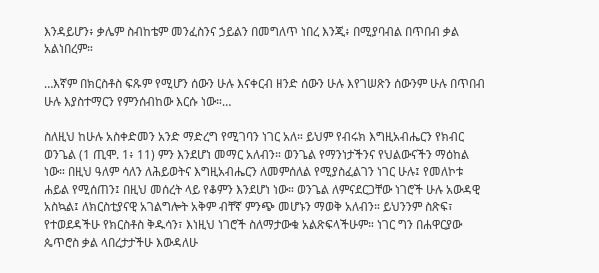እንዳይሆን፥ ቃሌም ስብከቴም መንፈስንና ኃይልን በመግለጥ ነበረ እንጂ፥ በሚያባብል በጥበብ ቃል አልነበረም።

…እኛም በክርስቶስ ፍጹም የሚሆን ሰውን ሁሉ እናቀርብ ዘንድ ሰውን ሁሉ እየገሠጽን ሰውንም ሁሉ በጥበብ ሁሉ እያስተማርን የምንሰብከው እርሱ ነው።…

ስለዚህ ከሁሉ አስቀድመን አንድ ማድረግ የሚገባን ነገር አለ። ይህም የብሩክ እግዚአብሔርን የክብር ወንጌል (1 ጢሞ. 1፥ 11) ምን እንደሆነ መማር አለብን። ወንጌል የማንነታችንና የህልውናችን ማዕከል ነው። በዚህ ዓለም ሳለን ለሕይወትና እግዚአብሔርን ለመምሰለል የሚያስፈልገን ነገር ሁሉ፤ የመለኮቱ ሐይል የሚሰጠን፤ በዚህ መሰረት ላይ የቆምን እንደሆነ ነው። ወንጌል ለምናደርጋቸው ነገሮች ሁሉ አውዳዊ አስኳል፤ ለክርስቲያናዊ አገልግሎት አቅም ብቸኛ ምንጭ መሆኑን ማወቅ አለብን። ይህንንም ስጽፍ፣ የተወደዳችሁ የክርስቶስ ቅዱሳን፣ እነዚህ ነገሮች ስለማታውቁ አልጽፍላችሁም። ነገር ግን በሐዋርያው ጴጥሮስ ቃል ላበረታታችሁ እውዳለሁ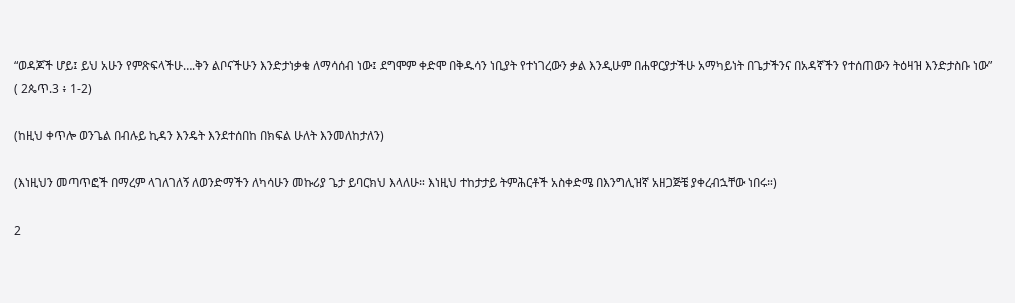“ወዳጆች ሆይ፤ ይህ አሁን የምጽፍላችሁ….ቅን ልቦናችሁን እንድታነቃቁ ለማሳሰብ ነው፤ ደግሞም ቀድሞ በቅዱሳን ነቢያት የተነገረውን ቃል እንዲሁም በሐዋርያታችሁ አማካይነት በጌታችንና በአዳኛችን የተሰጠውን ትዕዛዝ እንድታስቡ ነው” ( 2ጴጥ.3 ፥ 1-2)

(ከዚህ ቀጥሎ ወንጌል በብሉይ ኪዳን እንዴት እንደተሰበከ በክፍል ሁለት እንመለከታለን)

(እነዚህን መጣጥፎች በማረም ላገለገለኝ ለወንድማችን ለካሳሁን መኩሪያ ጌታ ይባርክህ እላለሁ። እነዚህ ተከታታይ ትምሕርቶች አስቀድሜ በእንግሊዝኛ አዘጋጅቼ ያቀረብኋቸው ነበሩ።)

2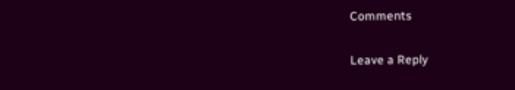Comments

Leave a Reply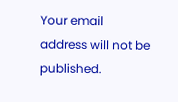Your email address will not be published.